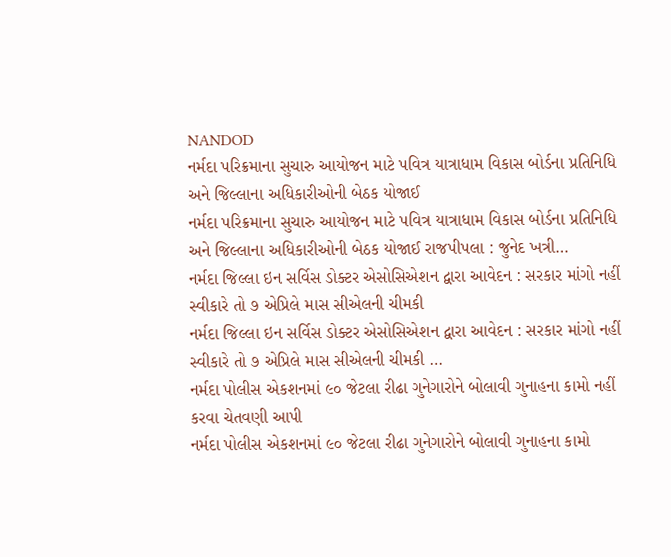NANDOD
નર્મદા પરિક્રમાના સુચારુ આયોજન માટે પવિત્ર યાત્રાધામ વિકાસ બોર્ડના પ્રતિનિધિ અને જિલ્લાના અધિકારીઓની બેઠક યોજાઈ
નર્મદા પરિક્રમાના સુચારુ આયોજન માટે પવિત્ર યાત્રાધામ વિકાસ બોર્ડના પ્રતિનિધિ અને જિલ્લાના અધિકારીઓની બેઠક યોજાઈ રાજપીપલા : જુનેદ ખત્રી…
નર્મદા જિલ્લા ઇન સર્વિસ ડોક્ટર એસોસિએશન દ્વારા આવેદન : સરકાર માંગો નહીં સ્વીકારે તો ૭ એપ્રિલે માસ સીએલની ચીમકી
નર્મદા જિલ્લા ઇન સર્વિસ ડોક્ટર એસોસિએશન દ્વારા આવેદન : સરકાર માંગો નહીં સ્વીકારે તો ૭ એપ્રિલે માસ સીએલની ચીમકી …
નર્મદા પોલીસ એકશનમાં ૯૦ જેટલા રીઢા ગુનેગારોને બોલાવી ગુનાહના કામો નહીં કરવા ચેતવણી આપી
નર્મદા પોલીસ એકશનમાં ૯૦ જેટલા રીઢા ગુનેગારોને બોલાવી ગુનાહના કામો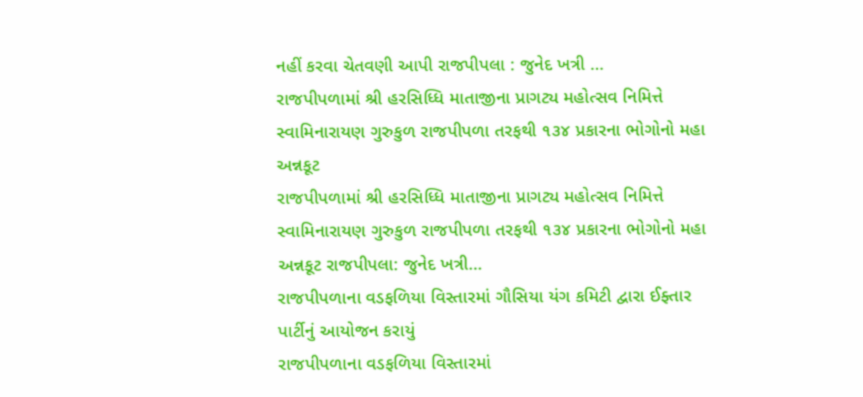નહીં કરવા ચેતવણી આપી રાજપીપલા : જુનેદ ખત્રી …
રાજપીપળામાં શ્રી હરસિધ્ધિ માતાજીના પ્રાગટ્ય મહોત્સવ નિમિત્તે સ્વામિનારાયણ ગુરુકુળ રાજપીપળા તરફથી ૧૩૪ પ્રકારના ભોગોનો મહા અન્નકૂટ
રાજપીપળામાં શ્રી હરસિધ્ધિ માતાજીના પ્રાગટ્ય મહોત્સવ નિમિત્તે સ્વામિનારાયણ ગુરુકુળ રાજપીપળા તરફથી ૧૩૪ પ્રકારના ભોગોનો મહા અન્નકૂટ રાજપીપલા: જુનેદ ખત્રી…
રાજપીપળાના વડફળિયા વિસ્તારમાં ગૌસિયા યંગ કમિટી દ્વારા ઈફ્તાર પાર્ટીનું આયોજન કરાયું
રાજપીપળાના વડફળિયા વિસ્તારમાં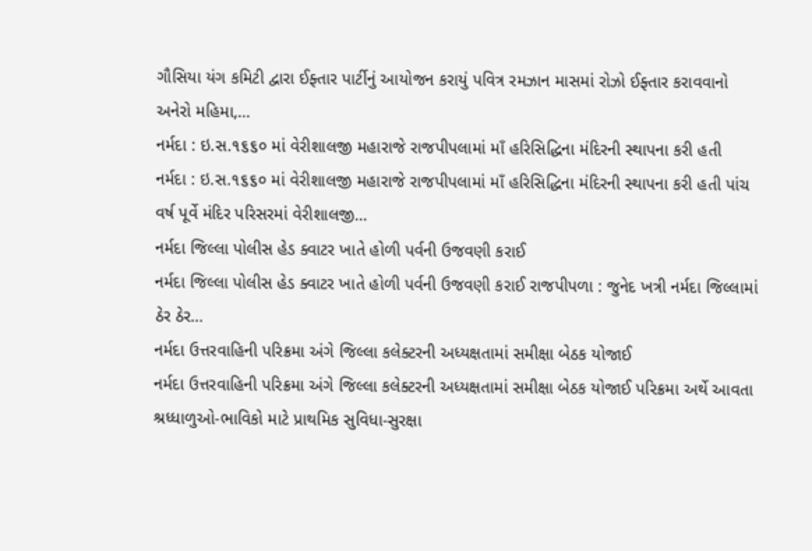ગૌસિયા યંગ કમિટી દ્વારા ઈફ્તાર પાર્ટીનું આયોજન કરાયું પવિત્ર રમઝાન માસમાં રોઝો ઈફ્તાર કરાવવાનો અનેરો મહિમા,…
નર્મદા : ઇ.સ.૧૬૬૦ માં વેરીશાલજી મહારાજે રાજપીપલામાં માઁ હરિસિદ્ધિના મંદિરની સ્થાપના કરી હતી
નર્મદા : ઇ.સ.૧૬૬૦ માં વેરીશાલજી મહારાજે રાજપીપલામાં માઁ હરિસિદ્ધિના મંદિરની સ્થાપના કરી હતી પાંચ વર્ષ પૂર્વે મંદિર પરિસરમાં વેરીશાલજી…
નર્મદા જિલ્લા પોલીસ હેડ ક્વાટર ખાતે હોળી પર્વની ઉજવણી કરાઈ
નર્મદા જિલ્લા પોલીસ હેડ ક્વાટર ખાતે હોળી પર્વની ઉજવણી કરાઈ રાજપીપળા : જુનેદ ખત્રી નર્મદા જિલ્લામાં ઠેર ઠેર…
નર્મદા ઉત્તરવાહિની પરિક્રમા અંગે જિલ્લા કલેક્ટરની અધ્યક્ષતામાં સમીક્ષા બેઠક યોજાઈ
નર્મદા ઉત્તરવાહિની પરિક્રમા અંગે જિલ્લા કલેક્ટરની અધ્યક્ષતામાં સમીક્ષા બેઠક યોજાઈ પરિક્રમા અર્થે આવતા શ્રધ્ધાળુઓ-ભાવિકો માટે પ્રાથમિક સુવિધા-સુરક્ષા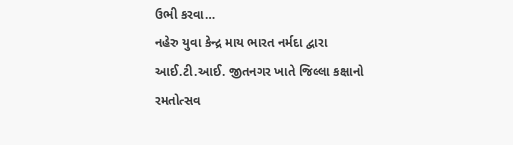ઉભી કરવા…
નહેરુ યુવા કેન્દ્ર માય ભારત નર્મદા દ્વારા આઈ.ટી.આઈ. જીતનગર ખાતે જિલ્લા કક્ષાનો રમતોત્સવ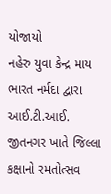યોજાયો
નહેરુ યુવા કેન્દ્ર માય ભારત નર્મદા દ્વારા આઈ.ટી.આઈ. જીતનગર ખાતે જિલ્લા કક્ષાનો રમતોત્સવ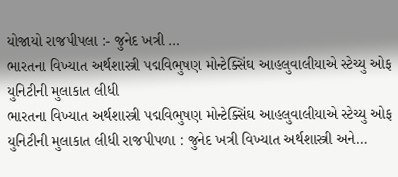યોજાયો રાજપીપલા :- જુનેદ ખત્રી …
ભારતના વિખ્યાત અર્થશાસ્ત્રી પદ્મવિભુષણ મોન્ટેક્સિંઘ આહલુવાલીયાએ સ્ટેચ્યુ ઓફ યુનિટીની મુલાકાત લીધી
ભારતના વિખ્યાત અર્થશાસ્ત્રી પદ્મવિભુષણ મોન્ટેક્સિંઘ આહલુવાલીયાએ સ્ટેચ્યુ ઓફ યુનિટીની મુલાકાત લીધી રાજપીપળા : જુનેદ ખત્રી વિખ્યાત અર્થશાસ્ત્રી અને…